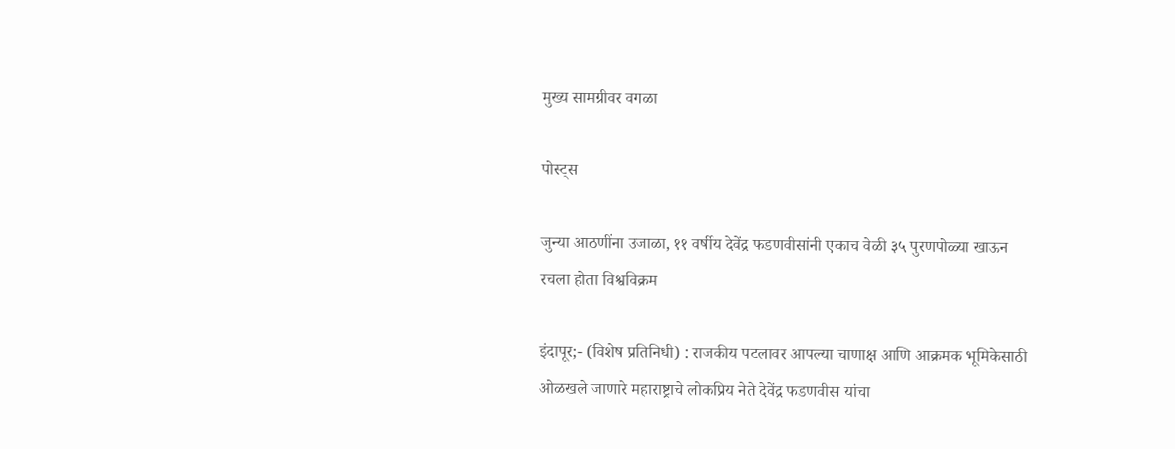मुख्य सामग्रीवर वगळा

पोस्ट्स

जुन्या आठणींना उजाळा, ११ वर्षीय देवेंद्र फडणवीसांनी एकाच वेळी ३५ पुरणपोळ्या खाऊन रचला होता विश्वविक्रम

इंदापूर;- (विशेष प्रतिनिधी) : राजकीय पटलावर आपल्या चाणाक्ष आणि आक्रमक भूमिकेसाठी ओळखले जाणारे महाराष्ट्राचे लोकप्रिय नेते देवेंद्र फडणवीस यांचा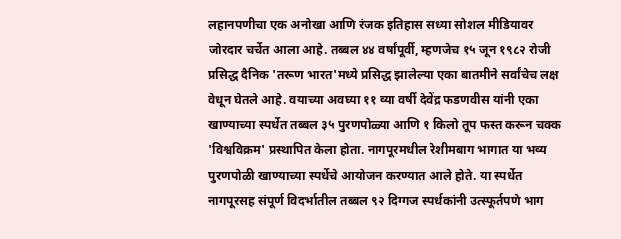लहानपणीचा एक अनोखा आणि रंजक इतिहास सध्या सोशल मीडियावर जोरदार चर्चेत आला आहे. तब्बल ४४ वर्षांपूर्वी, म्हणजेच १५ जून १९८२ रोजी प्रसिद्ध दैनिक 'तरूण भारत'मध्ये प्रसिद्ध झालेल्या एका बातमीने सर्वांचेच लक्ष वेधून घेतले आहे. वयाच्या अवघ्या ११ व्या वर्षी देवेंद्र फडणवीस यांनी एका खाण्याच्या स्पर्धेत तब्बल ३५ पुरणपोळ्या आणि १ किलो तूप फस्त करून चक्क 'विश्वविक्रम' प्रस्थापित केला होता. नागपूरमधील रेशीमबाग भागात या भव्य पुरणपोळी खाण्याच्या स्पर्धेचे आयोजन करण्यात आले होते. या स्पर्धेत नागपूरसह संपूर्ण विदर्भातील तब्बल ९२ दिग्गज स्पर्धकांनी उत्स्फूर्तपणे भाग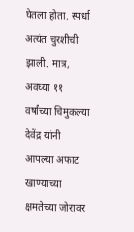घेतला होता. स्पर्धा अत्यंत चुरशीची झाली. मात्र, अवघ्या ११ वर्षांच्या चिमुकल्या देवेंद्र यांनी आपल्या अफाट खाण्याच्या क्षमतेच्या जोरावर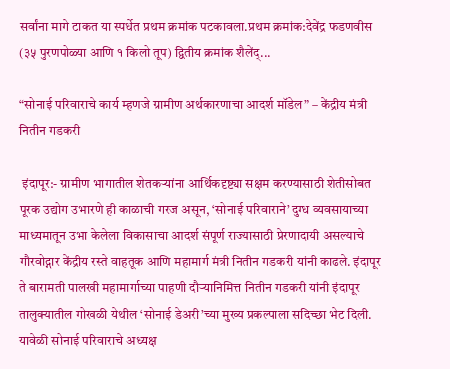सर्वांना मागे टाकत या स्पर्धेत प्रथम क्रमांक पटकावला.प्रथम क्रमांक:देवेंद्र फडणवीस (३५ पुरणपोळ्या आणि १ किलो तूप) द्वितीय क्रमांक शैलेंद्...

“सोनाई परिवाराचे कार्य म्हणजे ग्रामीण अर्थकारणाचा आदर्श मॉडेल” – केंद्रीय मंत्री नितीन गडकरी

 इंदापूर:- ग्रामीण भागातील शेतकऱ्यांना आर्थिकदृष्ट्या सक्षम करण्यासाठी शेतीसोबत पूरक उद्योग उभारणे ही काळाची गरज असून, ‘सोनाई परिवाराने’ दुग्ध व्यवसायाच्या माध्यमातून उभा केलेला विकासाचा आदर्श संपूर्ण राज्यासाठी प्रेरणादायी असल्याचे गौरवोद्गार केंद्रीय रस्ते वाहतूक आणि महामार्ग मंत्री नितीन गडकरी यांनी काढले. इंदापूर ते बारामती पालखी महामार्गाच्या पाहणी दौऱ्यानिमित्त नितीन गडकरी यांनी इंदापूर तालुक्यातील गोखळी येथील ‘सोनाई डेअरी’च्या मुख्य प्रकल्पाला सदिच्छा भेट दिली.  यावेळी सोनाई परिवाराचे अध्यक्ष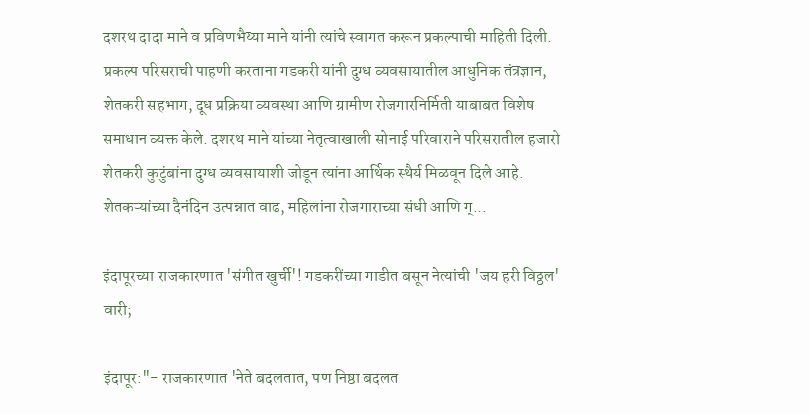दशरथ दादा माने व प्रविणभैय्या माने यांनी त्यांचे स्वागत करून प्रकल्पाची माहिती दिली. प्रकल्प परिसराची पाहणी करताना गडकरी यांनी दुग्ध व्यवसायातील आधुनिक तंत्रज्ञान, शेतकरी सहभाग, दूध प्रक्रिया व्यवस्था आणि ग्रामीण रोजगारनिर्मिती याबाबत विशेष समाधान व्यक्त केले. दशरथ माने यांच्या नेतृत्वाखाली सोनाई परिवाराने परिसरातील हजारो शेतकरी कुटुंबांना दुग्ध व्यवसायाशी जोडून त्यांना आर्थिक स्थैर्य मिळवून दिले आहे. शेतकऱ्यांच्या दैनंदिन उत्पन्नात वाढ, महिलांना रोजगाराच्या संधी आणि ग्...

इंदापूरच्या राजकारणात 'संगीत खुर्ची'! गडकरींच्या गाडीत बसून नेत्यांची 'जय हरी विठ्ठल' वारी;

इंदापूर:"- राजकारणात 'नेते बदलतात, पण निष्ठा बदलत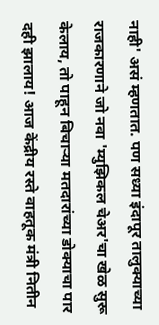नाही' असं म्हणतात. पण सध्या इंदापूर तालुक्याच्या राजकारणाने जो नवा 'म्युझिकल चेअर'चा खेळ सुरू केलाय, तो पाहून बिचाऱ्या मतदारांच्या डोक्याचा पार दही झालाय! आज केंद्रीय रस्ते वाहतूक मंत्री नितीन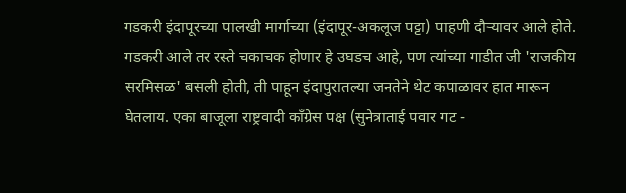गडकरी इंदापूरच्या पालखी मार्गाच्या (इंदापूर-अकलूज पट्टा) पाहणी दौऱ्यावर आले होते. गडकरी आले तर रस्ते चकाचक होणार हे उघडच आहे, पण त्यांच्या गाडीत जी 'राजकीय सरमिसळ' बसली होती, ती पाहून इंदापुरातल्या जनतेने थेट कपाळावर हात मारून घेतलाय. एका बाजूला राष्ट्रवादी काँग्रेस पक्ष (सुनेत्राताई पवार गट -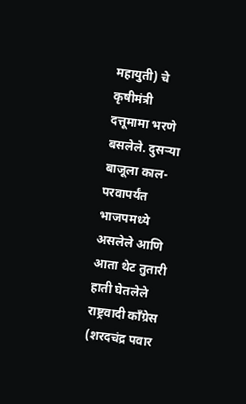महायुती) चे कृषीमंत्री दत्तूमामा भरणे बसलेले. दुसऱ्या बाजूला काल-परवापर्यंत भाजपमध्ये असलेले आणि आता थेट तुतारी हाती घेतलेले राष्ट्रवादी काँग्रेस (शरदचंद्र पवार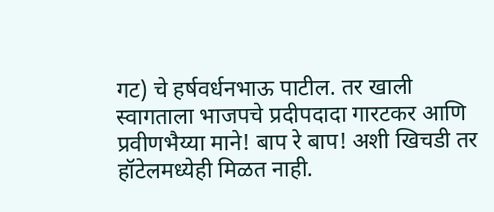गट) चे हर्षवर्धनभाऊ पाटील. तर खाली स्वागताला भाजपचे प्रदीपदादा गारटकर आणि प्रवीणभैय्या माने! बाप रे बाप! अशी खिचडी तर हॉटेलमध्येही मिळत नाही.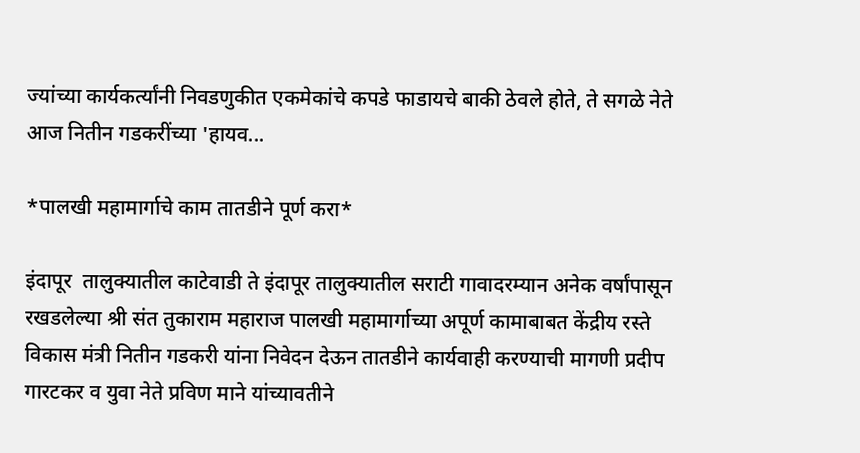ज्यांच्या कार्यकर्त्यांनी निवडणुकीत एकमेकांचे कपडे फाडायचे बाकी ठेवले होते, ते सगळे नेते आज नितीन गडकरींच्या 'हायव...

*पालखी महामार्गाचे काम तातडीने पूर्ण करा*

इंदापूर  तालुक्यातील काटेवाडी ते इंदापूर तालुक्यातील सराटी गावादरम्यान अनेक वर्षांपासून रखडलेल्या श्री संत तुकाराम महाराज पालखी महामार्गाच्या अपूर्ण कामाबाबत केंद्रीय रस्ते विकास मंत्री नितीन गडकरी यांना निवेदन देऊन तातडीने कार्यवाही करण्याची मागणी प्रदीप गारटकर व युवा नेते प्रविण माने यांच्यावतीने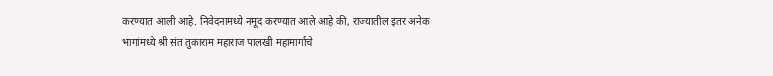करण्यात आली आहे. निवेदनामध्ये नमूद करण्यात आले आहे की, राज्यातील इतर अनेक भागांमध्ये श्री संत तुकाराम महाराज पालखी महामार्गाचे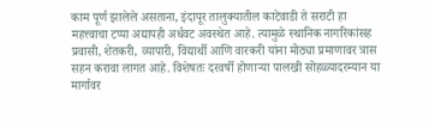काम पूर्ण झालेले असताना, इंदापूर तालुक्यातील काटेवाडी ते सराटी हा महत्त्वाचा टप्पा अद्यापही अर्धवट अवस्थेत आहे. त्यामुळे स्थानिक नागरिकांसह प्रवासी, शेतकरी, व्यापारी, विद्यार्थी आणि वारकरी यांना मोठ्या प्रमाणावर त्रास सहन करावा लागत आहे. विशेषतः दरवर्षी होणाऱ्या पालखी सोहळ्यादरम्यान या मार्गावर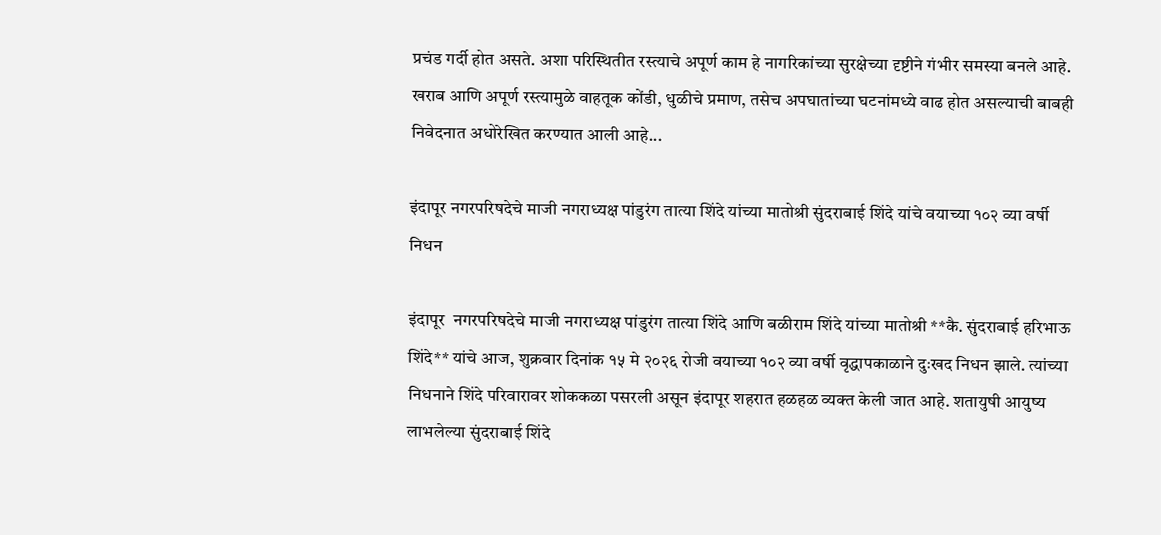प्रचंड गर्दी होत असते. अशा परिस्थितीत रस्त्याचे अपूर्ण काम हे नागरिकांच्या सुरक्षेच्या दृष्टीने गंभीर समस्या बनले आहे. खराब आणि अपूर्ण रस्त्यामुळे वाहतूक कोंडी, धुळीचे प्रमाण, तसेच अपघातांच्या घटनांमध्ये वाढ होत असल्याची बाबही निवेदनात अधोरेखित करण्यात आली आहे...

इंदापूर नगरपरिषदेचे माजी नगराध्यक्ष पांडुरंग तात्या शिंदे यांच्या मातोश्री सुंदराबाई शिंदे यांचे वयाच्या १०२ व्या वर्षी निधन

इंदापूर  नगरपरिषदेचे माजी नगराध्यक्ष पांडुरंग तात्या शिंदे आणि बळीराम शिंदे यांच्या मातोश्री **कै. सुंदराबाई हरिभाऊ शिंदे** यांचे आज, शुक्रवार दिनांक १५ मे २०२६ रोजी वयाच्या १०२ व्या वर्षी वृद्धापकाळाने दुःखद निधन झाले. त्यांच्या निधनाने शिंदे परिवारावर शोककळा पसरली असून इंदापूर शहरात हळहळ व्यक्त केली जात आहे. शतायुषी आयुष्य लाभलेल्या सुंदराबाई शिंदे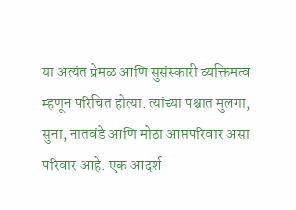या अत्यंत प्रेमळ आणि सुसंस्कारी व्यक्तिमत्व म्हणून परिचित होत्या. त्यांच्या पश्चात मुलगा, सुना, नातवंडे आणि मोठा आप्तपरिवार असा परिवार आहे. एक आदर्श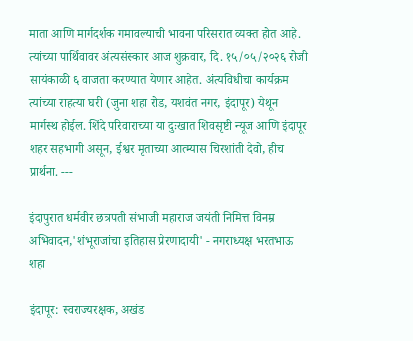माता आणि मार्गदर्शक गमावल्याची भावना परिसरात व्यक्त होत आहे. त्यांच्या पार्थिवावर अंत्यसंस्कार आज शुक्रवार, दि. १५/०५/२०२६ रोजी सायंकाळी ६ वाजता करण्यात येणार आहेत. अंत्यविधीचा कार्यक्रम त्यांच्या राहत्या घरी (जुना शहा रोड, यशवंत नगर, इंदापूर) येथून मार्गस्थ होईल. शिंदे परिवाराच्या या दुःखात शिवसृष्टी न्यूज आणि इंदापूर शहर सहभागी असून, ईश्वर मृताच्या आत्म्यास चिरशांती देवो, हीच प्रार्थना. ---

इंदापुरात धर्मवीर छत्रपती संभाजी महाराज जयंती निमित्त विनम्र अभिवादन,'शंभूराजांचा इतिहास प्रेरणादायी' - नगराध्यक्ष भरतभाऊ शहा

इंदापूर: स्वराज्यरक्षक, अखंड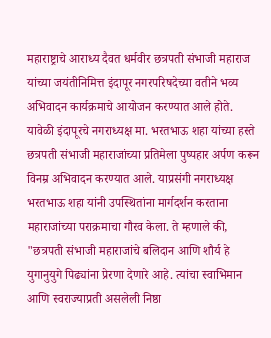महाराष्ट्राचे आराध्य दैवत धर्मवीर छत्रपती संभाजी महाराज यांच्या जयंतीनिमित्त इंदापूर नगरपरिषदेच्या वतीने भव्य अभिवादन कार्यक्रमाचे आयोजन करण्यात आले होते. यावेळी इंदापूरचे नगराध्यक्ष मा. भरतभाऊ शहा यांच्या हस्ते छत्रपती संभाजी महाराजांच्या प्रतिमेला पुष्पहार अर्पण करून विनम्र अभिवादन करण्यात आले. याप्रसंगी नगराध्यक्ष भरतभाऊ शहा यांनी उपस्थितांना मार्गदर्शन करताना महाराजांच्या पराक्रमाचा गौरव केला. ते म्हणाले की, "छत्रपती संभाजी महाराजांचे बलिदान आणि शौर्य हे युगानुयुगे पिढ्यांना प्रेरणा देणारे आहे. त्यांचा स्वाभिमान आणि स्वराज्याप्रती असलेली निष्ठा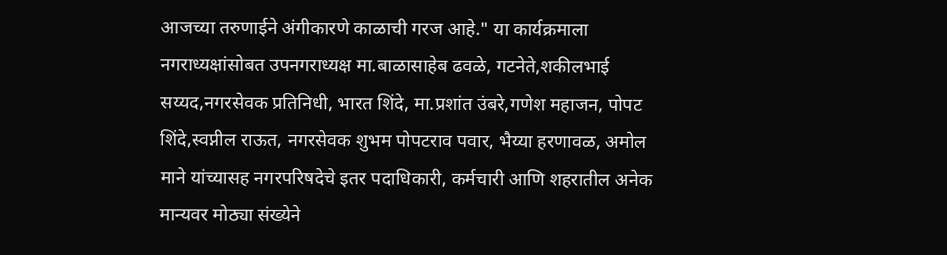आजच्या तरुणाईने अंगीकारणे काळाची गरज आहे." या कार्यक्रमाला नगराध्यक्षांसोबत उपनगराध्यक्ष मा.बाळासाहेब ढवळे, गटनेते,शकीलभाई सय्यद,नगरसेवक प्रतिनिधी, भारत शिंदे, मा.प्रशांत उंबरे,गणेश महाजन, पोपट शिंदे,स्वप्नील राऊत, नगरसेवक शुभम पोपटराव पवार, भैय्या हरणावळ, अमोल माने यांच्यासह नगरपरिषदेचे इतर पदाधिकारी, कर्मचारी आणि शहरातील अनेक मान्यवर मोठ्या संख्येने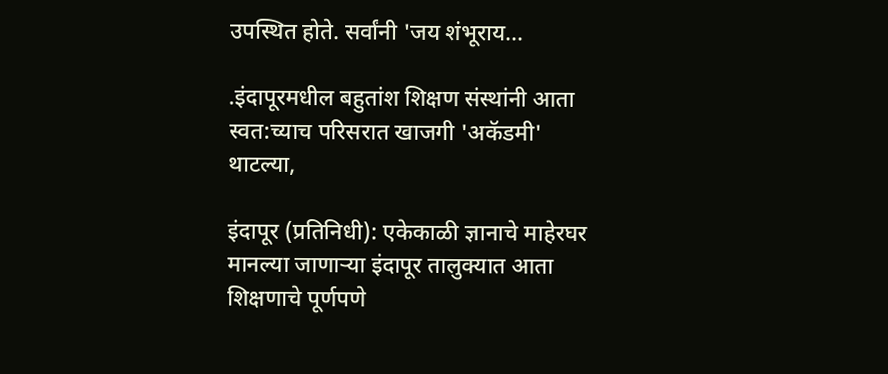उपस्थित होते. सर्वांनी 'जय शंभूराय...

.इंदापूरमधील बहुतांश शिक्षण संस्थांनी आता स्वत:च्याच परिसरात खाजगी 'अकॅडमी' थाटल्या,

इंदापूर (प्रतिनिधी): एकेकाळी ज्ञानाचे माहेरघर मानल्या जाणाऱ्या इंदापूर तालुक्यात आता शिक्षणाचे पूर्णपणे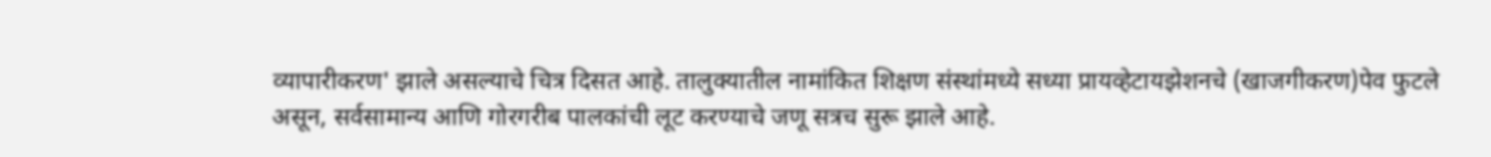व्यापारीकरण' झाले असल्याचे चित्र दिसत आहे. तालुक्यातील नामांकित शिक्षण संस्थांमध्ये सध्या प्रायव्हेटायझेशनचे (खाजगीकरण)पेव फुटले असून, सर्वसामान्य आणि गोरगरीब पालकांची लूट करण्याचे जणू सत्रच सुरू झाले आहे.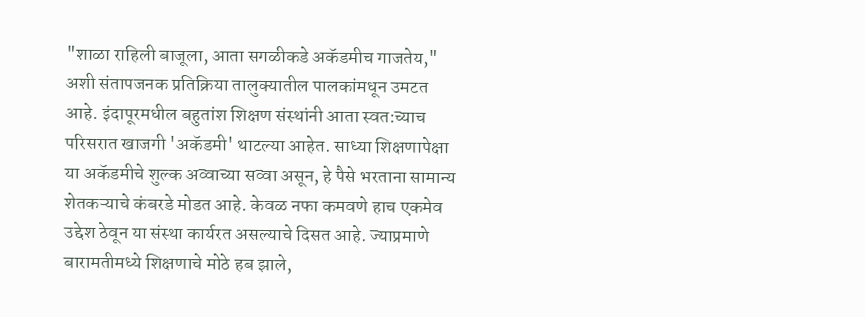"शाळा राहिली बाजूला, आता सगळीकडे अकॅडमीच गाजतेय," अशी संतापजनक प्रतिक्रिया तालुक्यातील पालकांमधून उमटत आहे. इंदापूरमधील बहुतांश शिक्षण संस्थांनी आता स्वत:च्याच परिसरात खाजगी 'अकॅडमी' थाटल्या आहेत. साध्या शिक्षणापेक्षा या अकॅडमीचे शुल्क अव्वाच्या सव्वा असून, हे पैसे भरताना सामान्य शेतकऱ्याचे कंबरडे मोडत आहे. केवळ नफा कमवणे हाच एकमेव उद्देश ठेवून या संस्था कार्यरत असल्याचे दिसत आहे. ज्याप्रमाणे बारामतीमध्ये शिक्षणाचे मोठे हब झाले,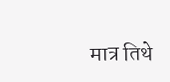मात्र तिथे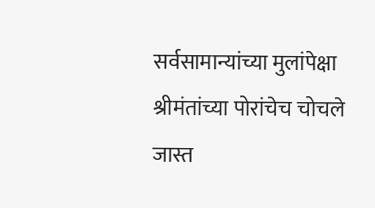सर्वसामान्यांच्या मुलांपेक्षा श्रीमंतांच्या पोरांचेच चोचले जास्त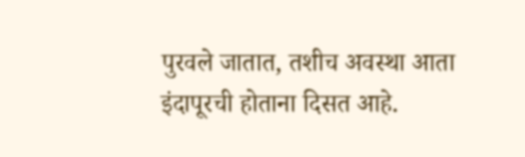पुरवले जातात, तशीच अवस्था आता इंदापूरची होताना दिसत आहे.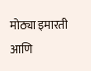मोठ्या इमारती आणि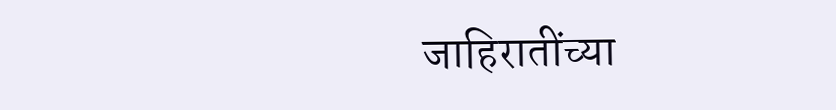जाहिरातींच्या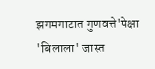झगमगाटात गुणवत्ते'पेक्षा 'बिलाला' जास्त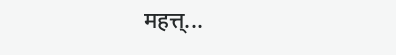महत्त्...